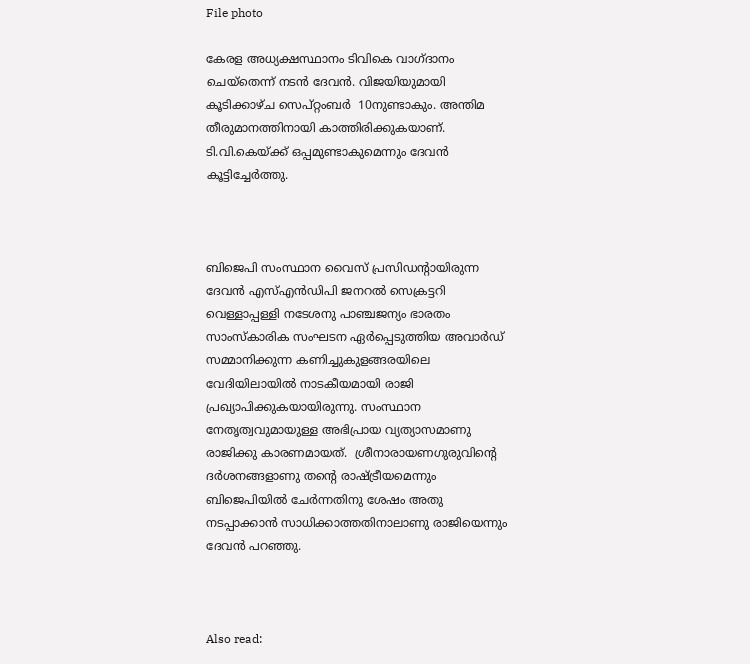File photo

കേരള അധ്യക്ഷസ്ഥാനം ടിവികെ വാഗ്ദാനം ചെയ്തെന്ന് നടന്‍ ദേവന്‍. വിജയിയുമായി കൂടിക്കാഴ്ച സെപ്റ്റംബര്‍  10നുണ്ടാകും. അന്തിമ തീരുമാനത്തിനായി കാത്തിരിക്കുകയാണ്. ടി.വി.കെയ്ക്ക് ഒപ്പമുണ്ടാകുമെന്നും ദേവന്‍ കൂട്ടിച്ചേര്‍ത്തു.



ബിജെപി സംസ്ഥാന വൈസ് പ്രസിഡന്റായിരുന്ന ദേവൻ എസ്എൻഡിപി ജനറൽ സെക്രട്ടറി വെള്ളാപ്പള്ളി നടേശനു പാഞ്ചജന്യം ഭാരതം സാംസ്കാരിക സംഘടന ഏർപ്പെടുത്തിയ അവാർഡ് സമ്മാനിക്കുന്ന കണിച്ചുകുളങ്ങരയിലെ വേദിയിലായില്‍ നാടകീയമായി രാജി പ്രഖ്യാപിക്കുകയായിരുന്നു. സംസ്ഥാന നേതൃത്വവുമായുള്ള അഭിപ്രായ വ്യത്യാസമാണു രാജിക്കു കാരണമായത്.  ശ്രീനാരായണഗുരുവിന്റെ ദർശനങ്ങളാണു തന്റെ രാഷ്ട്രീയമെന്നും ബിജെപിയിൽ ചേർന്നതിനു ശേഷം അതു നടപ്പാക്കാൻ സാധിക്കാത്തതിനാലാണു രാജിയെന്നും ദേവൻ പറഞ്ഞു.



Also read: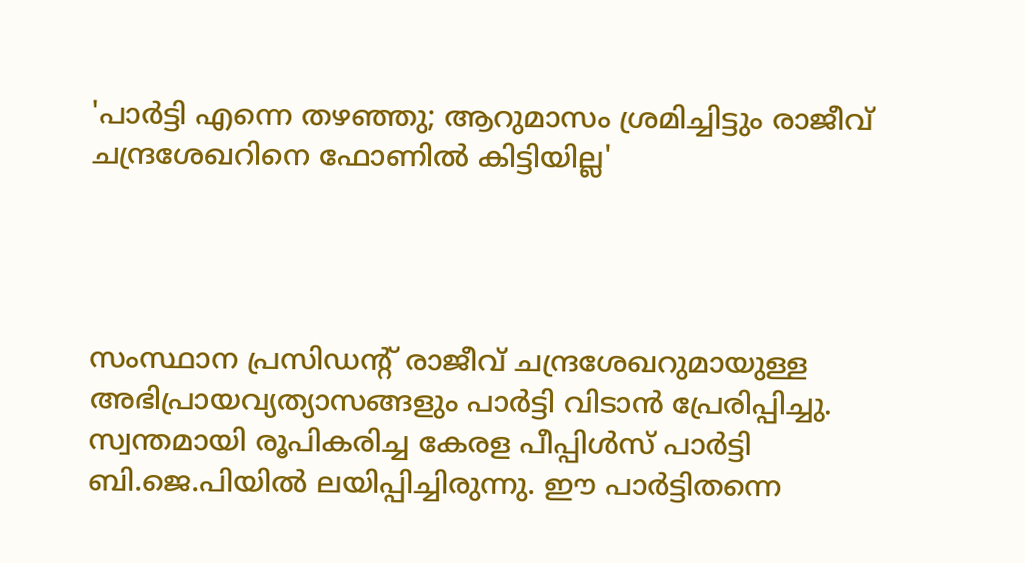'പാര്‍ട്ടി എന്നെ തഴഞ്ഞു; ആറുമാസം ശ്രമിച്ചിട്ടും രാജീവ് ചന്ദ്രശേഖറിനെ ഫോണില്‍ കിട്ടിയില്ല'




സംസ്ഥാന പ്രസിഡന്റ് രാജീവ് ചന്ദ്രശേഖറുമായുള്ള അഭിപ്രായവ്യത്യാസങ്ങളും പാര്‍ട്ടി വിടാന്‍ പ്രേരിപ്പിച്ചു.  സ്വന്തമായി രൂപികരിച്ച കേരള പീപ്പിൾസ് പാർട്ടി ബി.ജെ.പിയിൽ ലയിപ്പിച്ചിരുന്നു. ഈ പാർട്ടിതന്നെ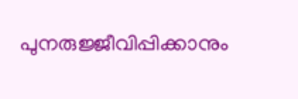പുനരുജ്ജീവിപ്പിക്കാനും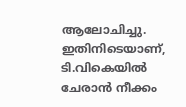ആലോചിച്ചു. ഇതിനിടെയാണ്, ടി.വികെയിൽ ചേരാൻ നീക്കം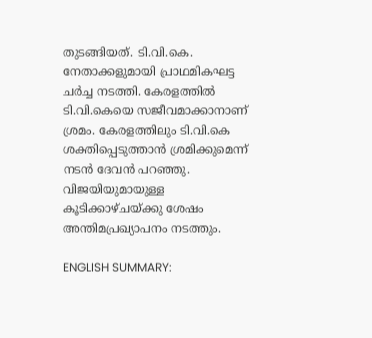തുടങ്ങിയത്. ടി.വി.കെ. നേതാക്കളുമായി പ്രാഥമികഘട്ട ചർച്ച നടത്തി. കേരളത്തിൽ ടി.വി.കെയെ സജീവമാക്കാനാണ് ശ്രമം. കേരളത്തിലും ടി.വി.കെ ശക്തിപ്പെടുത്താൻ ശ്രമിക്കുമെന്ന് നടൻ ദേവൻ പറഞ്ഞു. വിജയിയുമായുള്ള കൂടിക്കാഴ്ചയ്ക്കു ശേഷം അന്തിമപ്രഖ്യാപനം നടത്തും.

ENGLISH SUMMARY: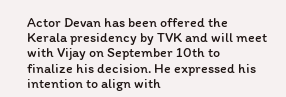Actor Devan has been offered the Kerala presidency by TVK and will meet with Vijay on September 10th to finalize his decision. He expressed his intention to align with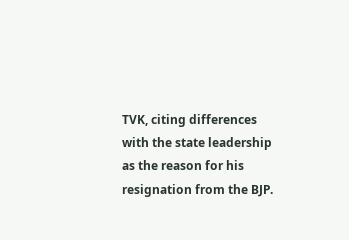TVK, citing differences with the state leadership as the reason for his resignation from the BJP.